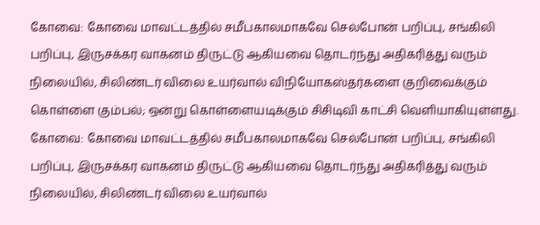கோவை: கோவை மாவட்டத்தில் சமீபகாலமாகவே செல்போன் பறிப்பு, சங்கிலி பறிப்பு, இருசக்கர வாகனம் திருட்டு ஆகியவை தொடர்ந்து அதிகரித்து வரும் நிலையில், சிலிண்டர் விலை உயர்வால் விநியோகஸ்தர்களை குறிவைக்கும் கொள்ளை கும்பல்; ஒன்று கொள்ளையடிக்கும் சிசிடிவி காட்சி வெளியாகியுள்ளது.
கோவை: கோவை மாவட்டத்தில் சமீபகாலமாகவே செல்போன் பறிப்பு, சங்கிலி பறிப்பு, இருசக்கர வாகனம் திருட்டு ஆகியவை தொடர்ந்து அதிகரித்து வரும் நிலையில், சிலிண்டர் விலை உயர்வால்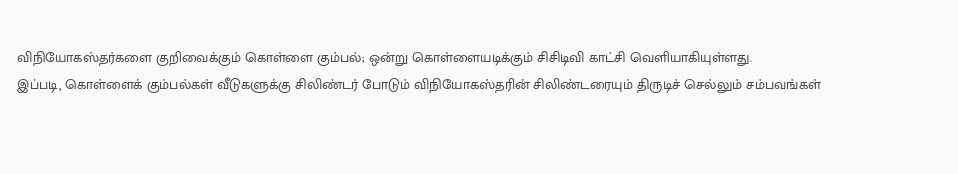விநியோகஸ்தர்களை குறிவைக்கும் கொள்ளை கும்பல்; ஒன்று கொள்ளையடிக்கும் சிசிடிவி காட்சி வெளியாகியுள்ளது.
இப்படி, கொள்ளைக் கும்பல்கள் வீடுகளுக்கு சிலிண்டர் போடும் விநியோகஸ்தரின் சிலிண்டரையும் திருடிச் செல்லும் சம்பவங்கள்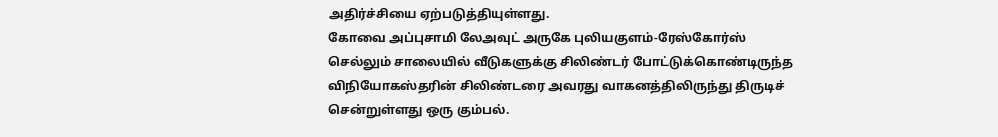அதிர்ச்சியை ஏற்படுத்தியுள்ளது.
கோவை அப்புசாமி லேஅவுட் அருகே புலியகுளம்-ரேஸ்கோர்ஸ் செல்லும் சாலையில் வீடுகளுக்கு சிலிண்டர் போட்டுக்கொண்டிருந்த விநியோகஸ்தரின் சிலிண்டரை அவரது வாகனத்திலிருந்து திருடிச் சென்றுள்ளது ஒரு கும்பல்.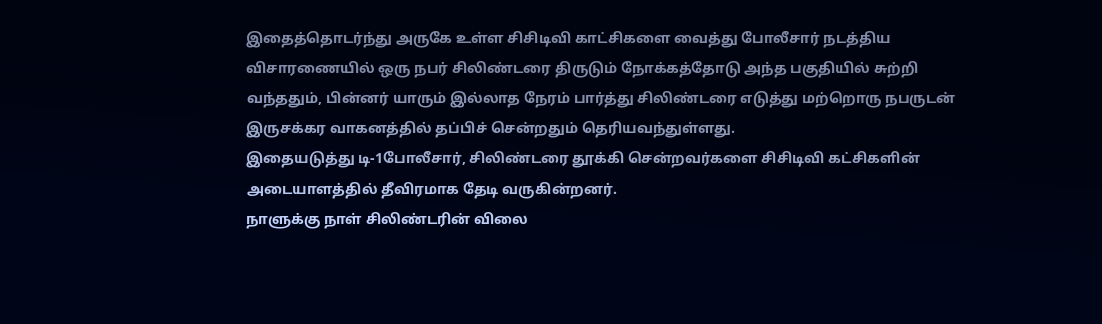இதைத்தொடர்ந்து அருகே உள்ள சிசிடிவி காட்சிகளை வைத்து போலீசார் நடத்திய விசாரணையில் ஒரு நபர் சிலிண்டரை திருடும் நோக்கத்தோடு அந்த பகுதியில் சுற்றி வந்ததும், பின்னர் யாரும் இல்லாத நேரம் பார்த்து சிலிண்டரை எடுத்து மற்றொரு நபருடன் இருசக்கர வாகனத்தில் தப்பிச் சென்றதும் தெரியவந்துள்ளது.
இதையடுத்து டி-1போலீசார், சிலிண்டரை தூக்கி சென்றவர்களை சிசிடிவி கட்சிகளின் அடையாளத்தில் தீவிரமாக தேடி வருகின்றனர்.
நாளுக்கு நாள் சிலிண்டரின் விலை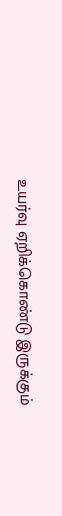உயர்வு ஏறிக்கொண்டு இருக்கும்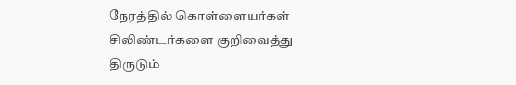நேரத்தில் கொள்ளையர்கள் சிலிண்டர்களை குறிவைத்து திருடும்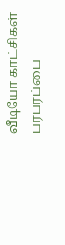வீடியோ காட்சிகள் பரபரப்பை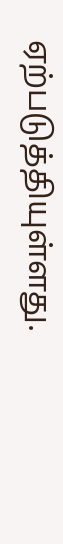ஏற்படுத்தியுள்ளது.